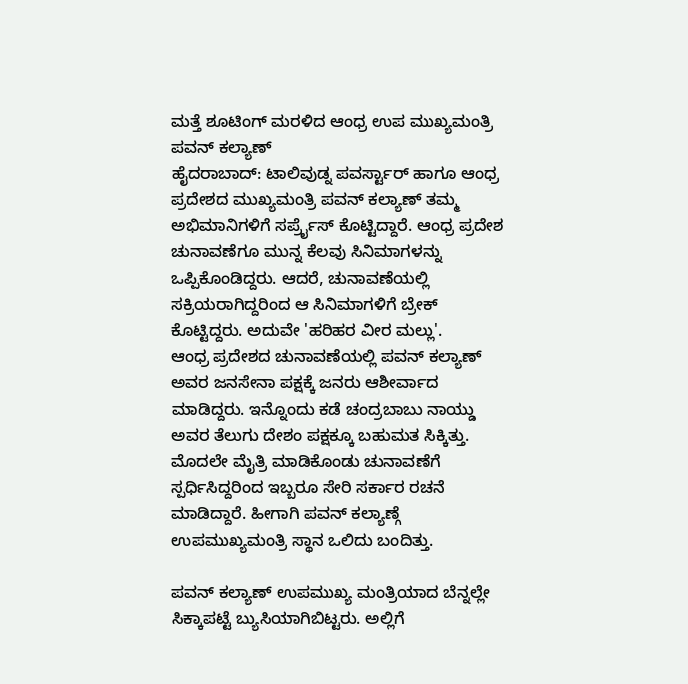ಮತ್ತೆ ಶೂಟಿಂಗ್ ಮರಳಿದ ಆಂಧ್ರ ಉಪ ಮುಖ್ಯಮಂತ್ರಿ ಪವನ್ ಕಲ್ಯಾಣ್
ಹೈದರಾಬಾದ್: ಟಾಲಿವುಡ್ನ ಪವರ್ಸ್ಟಾರ್ ಹಾಗೂ ಆಂಧ್ರ ಪ್ರದೇಶದ ಮುಖ್ಯಮಂತ್ರಿ ಪವನ್ ಕಲ್ಯಾಣ್ ತಮ್ಮ ಅಭಿಮಾನಿಗಳಿಗೆ ಸರ್ಪ್ರೈಸ್ ಕೊಟ್ಟಿದ್ದಾರೆ. ಆಂಧ್ರ ಪ್ರದೇಶ ಚುನಾವಣೆಗೂ ಮುನ್ನ ಕೆಲವು ಸಿನಿಮಾಗಳನ್ನು ಒಪ್ಪಿಕೊಂಡಿದ್ದರು. ಆದರೆ, ಚುನಾವಣೆಯಲ್ಲಿ ಸಕ್ರಿಯರಾಗಿದ್ದರಿಂದ ಆ ಸಿನಿಮಾಗಳಿಗೆ ಬ್ರೇಕ್ ಕೊಟ್ಟಿದ್ದರು. ಅದುವೇ 'ಹರಿಹರ ವೀರ ಮಲ್ಲು'.
ಆಂಧ್ರ ಪ್ರದೇಶದ ಚುನಾವಣೆಯಲ್ಲಿ ಪವನ್ ಕಲ್ಯಾಣ್ ಅವರ ಜನಸೇನಾ ಪಕ್ಷಕ್ಕೆ ಜನರು ಆಶೀರ್ವಾದ ಮಾಡಿದ್ದರು. ಇನ್ನೊಂದು ಕಡೆ ಚಂದ್ರಬಾಬು ನಾಯ್ಡು ಅವರ ತೆಲುಗು ದೇಶಂ ಪಕ್ಷಕ್ಕೂ ಬಹುಮತ ಸಿಕ್ಕಿತ್ತು. ಮೊದಲೇ ಮೈತ್ರಿ ಮಾಡಿಕೊಂಡು ಚುನಾವಣೆಗೆ ಸ್ಪರ್ಧಿಸಿದ್ದರಿಂದ ಇಬ್ಬರೂ ಸೇರಿ ಸರ್ಕಾರ ರಚನೆ ಮಾಡಿದ್ದಾರೆ. ಹೀಗಾಗಿ ಪವನ್ ಕಲ್ಯಾಣ್ಗೆ ಉಪಮುಖ್ಯಮಂತ್ರಿ ಸ್ಥಾನ ಒಲಿದು ಬಂದಿತ್ತು.

ಪವನ್ ಕಲ್ಯಾಣ್ ಉಪಮುಖ್ಯ ಮಂತ್ರಿಯಾದ ಬೆನ್ನಲ್ಲೇ ಸಿಕ್ಕಾಪಟ್ಟೆ ಬ್ಯುಸಿಯಾಗಿಬಿಟ್ಟರು. ಅಲ್ಲಿಗೆ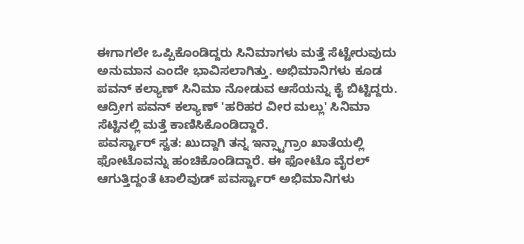ಈಗಾಗಲೇ ಒಪ್ಪಿಕೊಂಡಿದ್ದರು ಸಿನಿಮಾಗಳು ಮತ್ತೆ ಸೆಟ್ಟೇರುವುದು ಅನುಮಾನ ಎಂದೇ ಭಾವಿಸಲಾಗಿತ್ತು. ಅಭಿಮಾನಿಗಳು ಕೂಡ ಪವನ್ ಕಲ್ಯಾಣ್ ಸಿನಿಮಾ ನೋಡುವ ಆಸೆಯನ್ನು ಕೈ ಬಿಟ್ಟಿದ್ದರು. ಆದ್ರೀಗ ಪವನ್ ಕಲ್ಯಾಣ್ 'ಹರಿಹರ ವೀರ ಮಲ್ಲು' ಸಿನಿಮಾ ಸೆಟ್ಟಿನಲ್ಲಿ ಮತ್ತೆ ಕಾಣಿಸಿಕೊಂಡಿದ್ದಾರೆ.
ಪವರ್ಸ್ಟಾರ್ ಸ್ವತ: ಖುದ್ದಾಗಿ ತನ್ನ ಇನ್ಸ್ಟಾಗ್ರಾಂ ಖಾತೆಯಲ್ಲಿ ಫೋಟೊವನ್ನು ಹಂಚಿಕೊಂಡಿದ್ದಾರೆ. ಈ ಫೋಟೊ ವೈರಲ್ ಆಗುತ್ತಿದ್ದಂತೆ ಟಾಲಿವುಡ್ ಪವರ್ಸ್ಟಾರ್ ಅಭಿಮಾನಿಗಳು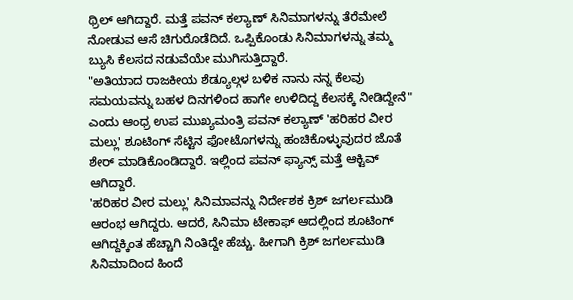ಥ್ರಿಲ್ ಆಗಿದ್ದಾರೆ. ಮತ್ತೆ ಪವನ್ ಕಲ್ಯಾಣ್ ಸಿನಿಮಾಗಳನ್ನು ತೆರೆಮೇಲೆ ನೋಡುವ ಆಸೆ ಚಿಗುರೊಡೆದಿದೆ. ಒಪ್ಪಿಕೊಂಡು ಸಿನಿಮಾಗಳನ್ನು ತಮ್ಮ ಬ್ಯುಸಿ ಕೆಲಸದ ನಡುವೆಯೇ ಮುಗಿಸುತ್ತಿದ್ದಾರೆ.
"ಅತಿಯಾದ ರಾಜಕೀಯ ಶೆಡ್ಯೂಲ್ಗಳ ಬಳಿಕ ನಾನು ನನ್ನ ಕೆಲವು ಸಮಯವನ್ನು ಬಹಳ ದಿನಗಳಿಂದ ಹಾಗೇ ಉಳಿದಿದ್ದ ಕೆಲಸಕ್ಕೆ ನೀಡಿದ್ದೇನೆ" ಎಂದು ಆಂಧ್ರ ಉಪ ಮುಖ್ಯಮಂತ್ರಿ ಪವನ್ ಕಲ್ಯಾಣ್ 'ಹರಿಹರ ವೀರ ಮಲ್ಲು' ಶೂಟಿಂಗ್ ಸೆಟ್ಟಿನ ಫೋಟೊಗಳನ್ನು ಹಂಚಿಕೊಳ್ಳುವುದರ ಜೊತೆ ಶೇರ್ ಮಾಡಿಕೊಂಡಿದ್ದಾರೆ. ಇಲ್ಲಿಂದ ಪವನ್ ಫ್ಯಾನ್ಸ್ ಮತ್ತೆ ಆಕ್ಟಿವ್ ಆಗಿದ್ದಾರೆ.
'ಹರಿಹರ ವೀರ ಮಲ್ಲು' ಸಿನಿಮಾವನ್ನು ನಿರ್ದೇಶಕ ಕ್ರಿಶ್ ಜಗರ್ಲಮುಡಿ ಆರಂಭ ಆಗಿದ್ದರು. ಆದರೆ, ಸಿನಿಮಾ ಟೇಕಾಫ್ ಆದಲ್ಲಿಂದ ಶೂಟಿಂಗ್ ಆಗಿದ್ದಕ್ಕಿಂತ ಹೆಚ್ಚಾಗಿ ನಿಂತಿದ್ದೇ ಹೆಚ್ಚು. ಹೀಗಾಗಿ ಕ್ರಿಶ್ ಜಗರ್ಲಮುಡಿ ಸಿನಿಮಾದಿಂದ ಹಿಂದೆ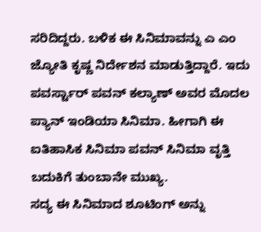ಸರಿದಿದ್ದರು. ಬಳಿಕ ಈ ಸಿನಿಮಾವನ್ನು ಎ ಎಂ ಜ್ಯೋತಿ ಕೃಷ್ಣ ನಿರ್ದೇಶನ ಮಾಡುತ್ತಿದ್ದಾರೆ. ಇದು ಪವರ್ಸ್ಟಾರ್ ಪವನ್ ಕಲ್ಯಾಣ್ ಅವರ ಮೊದಲ ಪ್ಯಾನ್ ಇಂಡಿಯಾ ಸಿನಿಮಾ. ಹೀಗಾಗಿ ಈ ಐತಿಹಾಸಿಕ ಸಿನಿಮಾ ಪವನ್ ಸಿನಿಮಾ ವೃತ್ತಿ ಬದುಕಿಗೆ ತುಂಬಾನೇ ಮುಖ್ಯ.
ಸದ್ಯ ಈ ಸಿನಿಮಾದ ಶೂಟಿಂಗ್ ಅನ್ನು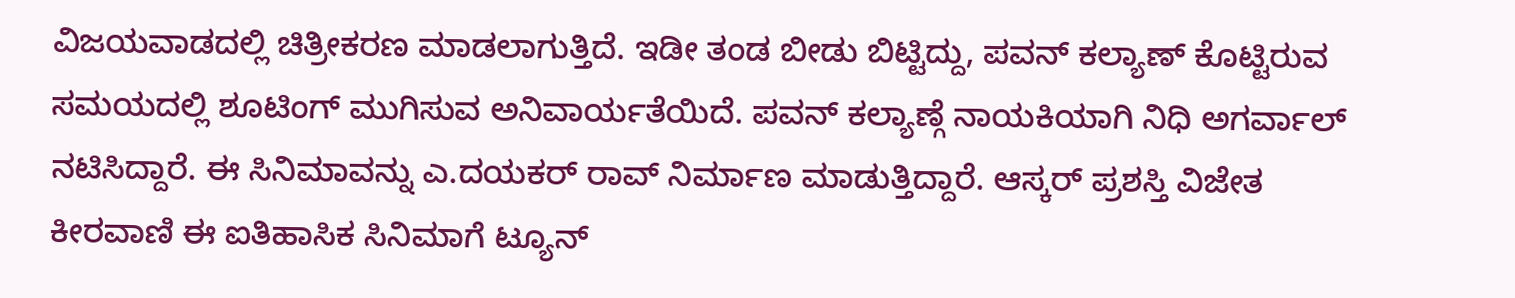ವಿಜಯವಾಡದಲ್ಲಿ ಚಿತ್ರೀಕರಣ ಮಾಡಲಾಗುತ್ತಿದೆ. ಇಡೀ ತಂಡ ಬೀಡು ಬಿಟ್ಟಿದ್ದು, ಪವನ್ ಕಲ್ಯಾಣ್ ಕೊಟ್ಟಿರುವ ಸಮಯದಲ್ಲಿ ಶೂಟಿಂಗ್ ಮುಗಿಸುವ ಅನಿವಾರ್ಯತೆಯಿದೆ. ಪವನ್ ಕಲ್ಯಾಣ್ಗೆ ನಾಯಕಿಯಾಗಿ ನಿಧಿ ಅಗರ್ವಾಲ್ ನಟಿಸಿದ್ದಾರೆ. ಈ ಸಿನಿಮಾವನ್ನು ಎ.ದಯಕರ್ ರಾವ್ ನಿರ್ಮಾಣ ಮಾಡುತ್ತಿದ್ದಾರೆ. ಆಸ್ಕರ್ ಪ್ರಶಸ್ತಿ ವಿಜೇತ ಕೀರವಾಣಿ ಈ ಐತಿಹಾಸಿಕ ಸಿನಿಮಾಗೆ ಟ್ಯೂನ್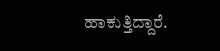ಹಾಕುತ್ತಿದ್ದಾರೆ.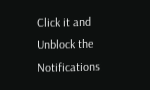Click it and Unblock the Notifications